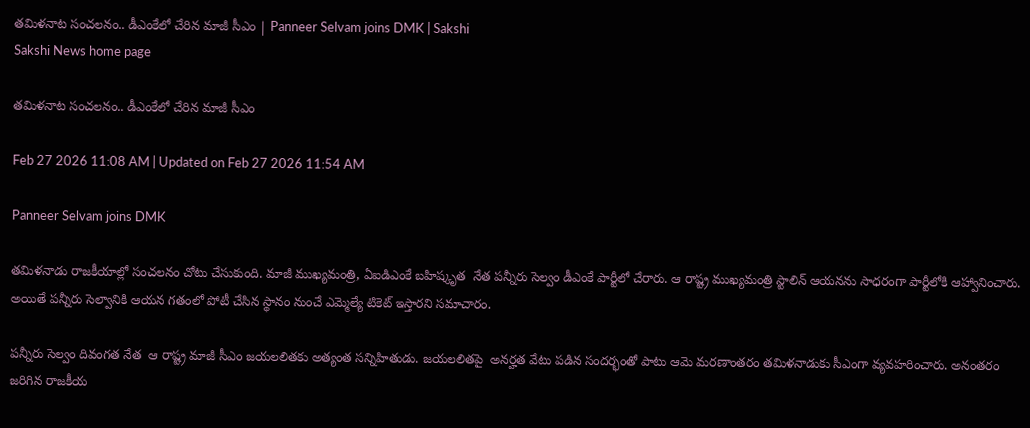తమిళనాట సంచలనం.. డీఎంకేలో చేరిన మాజీ సీఎం | Panneer Selvam joins DMK | Sakshi
Sakshi News home page

తమిళనాట సంచలనం.. డీఎంకేలో చేరిన మాజీ సీఎం

Feb 27 2026 11:08 AM | Updated on Feb 27 2026 11:54 AM

Panneer Selvam joins DMK

తమిళనాడు రాజకీయాల్లో సంచలనం చోటు చేసుకుంది. మాజీ ముఖ్యమంత్రి, ఏఐడిఎంకే బహిష్కృత  నేత పన్నీరు సెల్వం డీఎంకే పార్టీలో చేరారు. ఆ రాష్ట్ర ముఖ్యమంత్రి స్టాలిన్ ఆయనను సాధరంగా పార్టీలోకి ఆహ్వానించారు. అయితే పన్నీరు సెల్వానికి ఆయన గతంలో పోటీ చేసిన స్థానం నుంచే ఎమ్మెల్యే టికెట్ ఇస్తారని సమాచారం.

పన్నీరు సెల్వం దివంగత నేత  ఆ రాష్ట్ర మాజీ సీఎం జయలలితకు అత్యంత సన్నిహితుడు. జయలలితపై  అనర్హత వేటు పడిన సందర్భంతో పాటు ఆమె మరణాంతరం తమిళనాడుకు సీఎంగా వ్యవహరించారు. అనంతరం జరిగిన రాజకీయ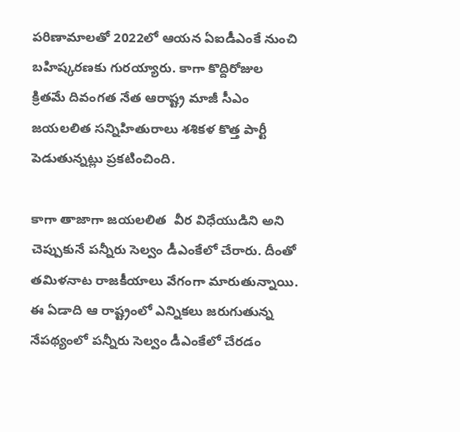పరిణామాలతో 2022లో ఆయన ఏఐడీఎంకే నుంచి బహిష్కరణకు గురయ్యారు. కాగా కొద్దిరోజుల క్రితమే దివంగత నేత ఆరాష్ట్ర మాజీ సీఎం జయలలిత సన్నిహితురాలు శశికళ కొత్త పార్టీ పెడుతున్నట్లు ప్రకటించింది.

కాగా తాజాగా జయలలిత  వీర విధేయుడిని అని చెప్పుకునే పన్నీరు సెల్వం డీఎంకేలో చేరారు. దీంతో తమిళనాట రాజకీయాలు వేగంగా మారుతున్నాయి. ఈ ఏడాది ఆ రాష్ట్రంలో ఎన్నికలు జరుగుతున్న నేపథ్యంలో పన్నీరు సెల్వం డీఎంకేలో చేరడం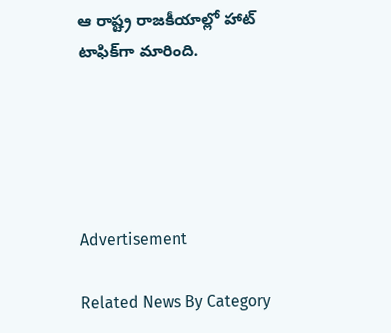ఆ రాష్ట్ర రాజకీయాల్లో హాట్‌ టాఫిక్‌గా మారింది.





Advertisement

Related News By Category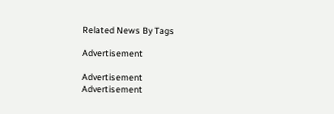Related News By Tags

Advertisement

Advertisement
Advertisement